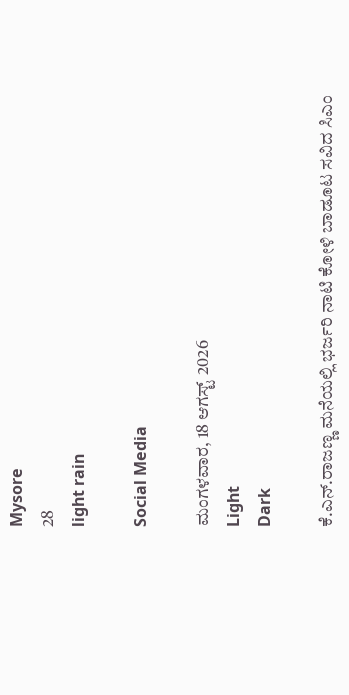Mysore
28
light rain

Social Media

ಮಂಗಳವಾರ, 18 ಆಗಸ್ಟ್ 2026
Light
Dark

ಕೆ.ಎನ್.ರಾಜಣ್ಣ ಮನೆಯಲ್ಲಿ ಭರ್ಜರಿ ನಾಟಿ ಕೋಳಿ ಬಾಡೂಟ ಸವಿದ ಸಿಎಂ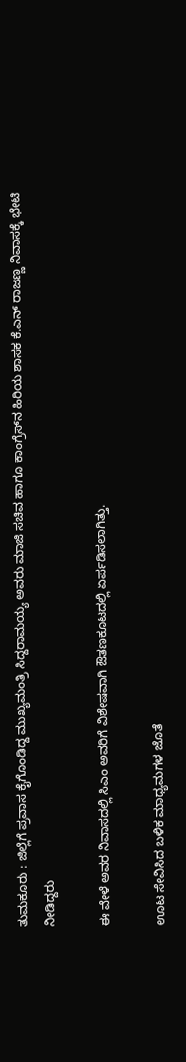ತುಮಕೂರು : ಜಿಲ್ಲೆಗೆ ಪ್ರವಾಸ ಕೈಗೊಂಡಿದ್ದ ಮುಖ್ಯಮಂತ್ರಿ ಸಿದ್ದರಾಮಯ್ಯ ಅವರು ಮಾಜಿ ಸಚಿವ ಹಾಗೂ ಕಾಂಗ್ರೆಸ್‌ನ ಹಿರಿಯ ಶಾಸಕ ಕೆ.ಎನ್ ರಾಜಣ್ಣ ನಿವಾಸಕ್ಕೆ ಭೇಟಿ ನೀಡಿದ್ದರು

ಈ ವೇಳೆ ಅವರ ನಿವಾಸದಲ್ಲಿ ಸಿಎಂ ಅವರಿಗೆ ವಿಶೇಷವಾಗಿ ಔತಣಕೂಟದಲ್ಲಿ ಏರ್ಪಡಿಸಲಾಗಿತ್ತು.

ಊಟ ಸೇವಿಸಿದ ಬಳಿಕ ಮಾಧ್ಯಮಗಳ ಜೊತೆ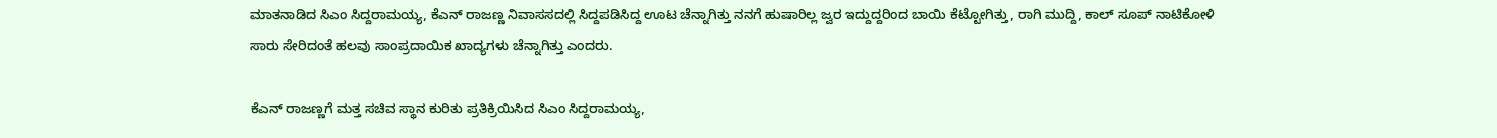ಮಾತನಾಡಿದ ಸಿಎಂ ಸಿದ್ದರಾಮಯ್ಯ, ಕೆಎನ್ ರಾಜಣ್ಣ ನಿವಾಸಸದಲ್ಲಿ ಸಿದ್ದಪಡಿಸಿದ್ದ ಊಟ ಚೆನ್ನಾಗಿತ್ತು ನನಗೆ ಹುಷಾರಿಲ್ಲ ಜ್ವರ ಇದ್ದುದ್ದರಿಂದ ಬಾಯಿ ಕೆಟ್ಟೋಗಿತ್ತು, ರಾಗಿ ಮುದ್ದಿ, ಕಾಲ್ ಸೂಪ್ ನಾಟಿಕೋಳಿ ಸಾರು ಸೇರಿದಂತೆ ಹಲವು ಸಾಂಪ್ರದಾಯಿಕ ಖಾದ್ಯಗಳು ಚೆನ್ನಾಗಿತ್ತು ಎಂದರು.

ಕೆಎನ್ ರಾಜಣ್ಣಗೆ ಮತ್ತ ಸಚಿವ ಸ್ಥಾನ ಕುರಿತು ಪ್ರತಿಕ್ರಿಯಿಸಿದ ಸಿಎಂ ಸಿದ್ದರಾಮಯ್ಯ,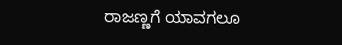ರಾಜಣ್ಣಗೆ ಯಾವಗಲೂ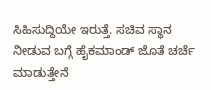ಸಿಹಿಸುದ್ದಿಯೇ ಇರುತ್ತೆ. ಸಚಿವ ಸ್ಥಾನ ನೀಡುವ ಬಗ್ಗೆ ಹೈಕಮಾಂಡ್ ಜೊತೆ ಚರ್ಚೆ ಮಾಡುತ್ತೇನೆ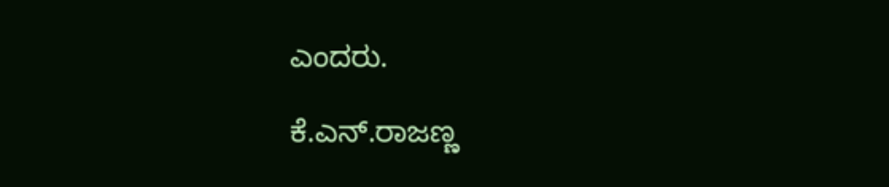ಎಂದರು.

ಕೆ.ಎನ್.ರಾಜಣ್ಣ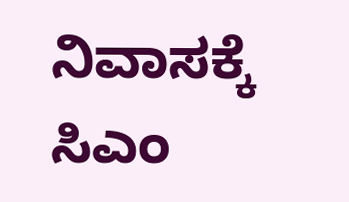ನಿವಾಸಕ್ಕೆ ಸಿಎಂ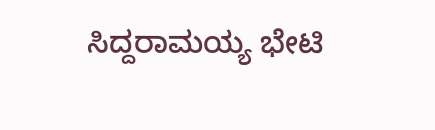ಸಿದ್ದರಾಮಯ್ಯ ಭೇಟಿ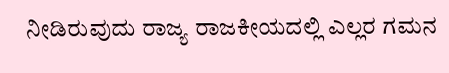ನೀಡಿರುವುದು ರಾಜ್ಯ ರಾಜಕೀಯದಲ್ಲಿ ಎಲ್ಲರ ಗಮನ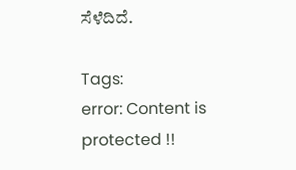ಸೆಳೆದಿದೆ.

Tags:
error: Content is protected !!